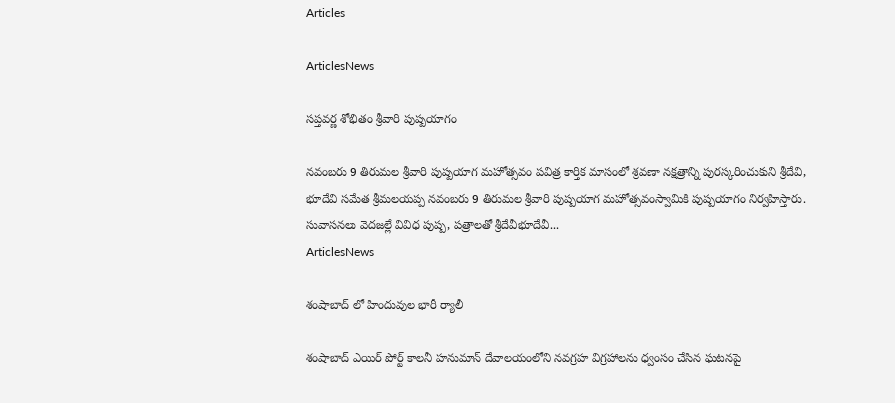Articles

ArticlesNews

సప్తవర్ణ శోభితం శ్రీవారి పుష్పయాగం

నవంబరు 9 తిరుమల శ్రీవారి పుష్పయాగ మహోత్సవం పవిత్ర కార్తిక మాసంలో శ్రవణా నక్షత్రాన్ని పురస్కరించుకుని శ్రీదేవి, భూదేవి సమేత శ్రీమలయప్ప నవంబరు 9 తిరుమల శ్రీవారి పుష్పయాగ మహోత్సవంస్వామికి పుష్పయాగం నిర్వహిస్తారు. సువాసనలు వెదజల్లే వివిధ పుష్ప, పత్రాలతో శ్రీదేవీభూదేవీ...
ArticlesNews

శంషాబాద్ లో హిందువుల భారీ ర్యాలీ

శంషాబాద్ ఎయిర్ పోర్ట్ కాలనీ హనుమాన్ దేవాలయంలోని నవగ్రహ విగ్రహాలను ధ్వంసం చేసిన ఘటనపై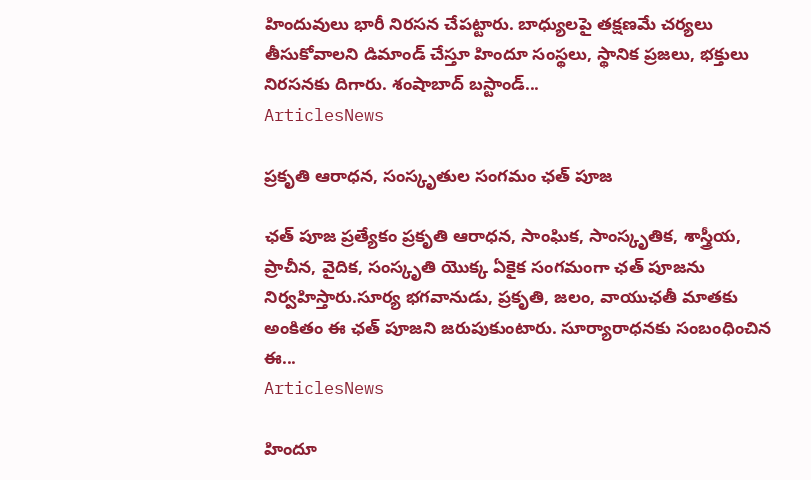హిందువులు భారీ నిరసన చేపట్టారు. బాధ్యులపై తక్షణమే చర్యలు తీసుకోవాలని డిమాండ్ చేస్తూ హిందూ సంస్థలు, స్థానిక ప్రజలు, భక్తులు నిరసనకు దిగారు. శంషాబాద్ బస్టాండ్...
ArticlesNews

ప్రకృతి ఆరాధన, సంస్కృతుల సంగమం ఛత్ పూజ

ఛత్ పూజ ప్రత్యేకం ప్రకృతి ఆరాధన, సాంఘిక, సాంస్కృతిక, శాస్త్రీయ, ప్రాచీన, వైదిక, సంస్కృతి యొక్క ఏకైక సంగమంగా ఛత్ పూజను నిర్వహిస్తారు.సూర్య భగవానుడు, ప్రకృతి, జలం, వాయుఛతీ మాతకు అంకితం ఈ ఛత్ పూజని జరుపుకుంటారు. సూర్యారాధనకు సంబంధించిన ఈ...
ArticlesNews

హిందూ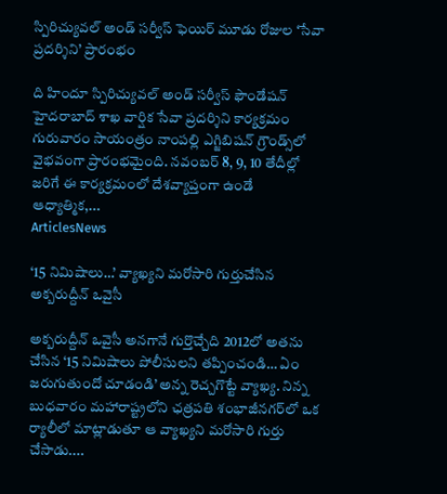స్పిరిచ్యువల్ అండ్ సర్వీస్ ఫెయిర్ మూడు రోజుల ‘సేవా ప్రదర్శిని’ ప్రారంభం

ది హిందూ స్పిరిచ్యువల్ అండ్ సర్వీస్ ఫౌండేషన్ హైదరాబాద్ శాఖ వార్షిక సేవా ప్రదర్శిని కార్యక్రమం గురువారం సాయంత్రం నాంపల్లి ఎగ్జిబిషన్ గ్రౌండ్స్‌లో వైభవంగా ప్రారంభమైంది. నవంబర్ 8, 9, 10 తేదీల్లో జరిగే ఈ కార్యక్రమంలో దేశవ్యాప్తంగా ఉండే ఆధ్యాత్మిక,...
ArticlesNews

‘15 నిమిషాలు…’ వ్యాఖ్యని మరోసారి గుర్తుచేసిన అక్బరుద్దీన్ ఒవైసీ

అక్బరుద్దీన్ ఒవైసీ అనగానే గుర్తొచ్చేది 2012లో అతను చేసిన ‘15 నిమిషాలు పోలీసులని తప్పించండి… ఏం జరుగుతుందో చూడండి’ అన్న రెచ్చగొట్టే వ్యాఖ్య. నిన్న బుధవారం మహారాష్ట్రలోని ఛత్రపతి శంభాజీనగర్‌లో ఒక ర్యాలీలో మాట్లాడుతూ ఆ వ్యాఖ్యని మరోసారి గుర్తు చేసాడు....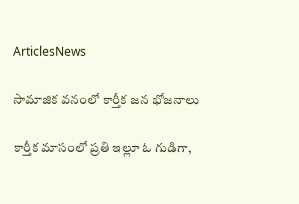ArticlesNews

సామాజిక వనంలో కార్తీక జన భోజనాలు

కార్తీక మాసంలో ప్రతి ఇల్లూ ఓ గుడిగా,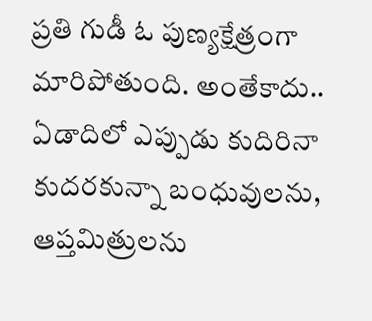ప్రతి గుడీ ఓ పుణ్యక్షేత్రంగా మారిపోతుంది. అంతేకాదు.. ఏడాదిలో ఎప్పుడు కుదిరినా కుదరకున్నా బంధువులను, ఆప్తమిత్రులను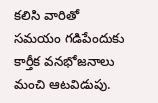కలిసి వారితో సమయం గడిపేందుకు కార్తీక వనభోజనాలు మంచి ఆటవిడుపు.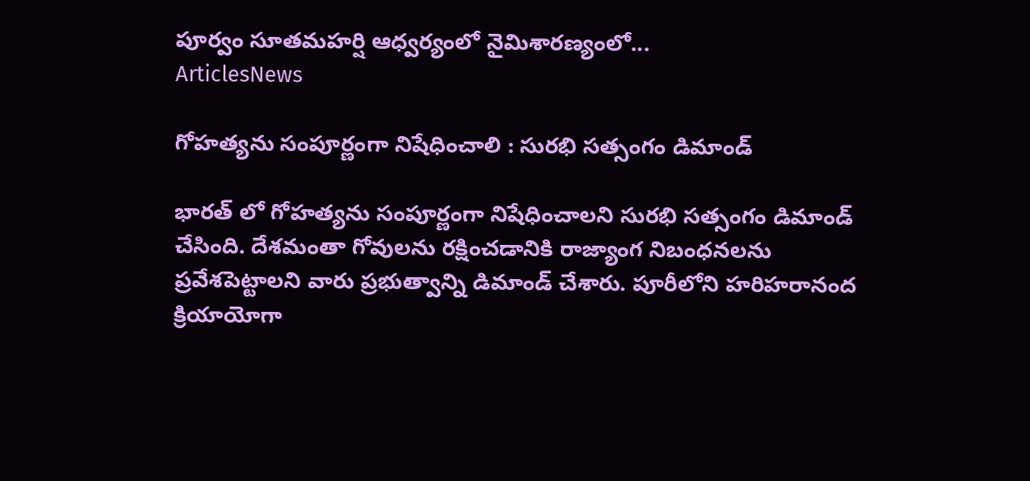పూర్వం సూతమహర్షి ఆధ్వర్యంలో నైమిశారణ్యంలో...
ArticlesNews

గోహత్యను సంపూర్ణంగా నిషేధించాలి : సురభి సత్సంగం డిమాండ్

భారత్ లో గోహత్యను సంపూర్ణంగా నిషేధించాలని సురభి సత్సంగం డిమాండ్ చేసింది. దేశమంతా గోవులను రక్షించడానికి రాజ్యాంగ నిబంధనలను ప్రవేశపెట్టాలని వారు ప్రభుత్వాన్ని డిమాండ్ చేశారు. పూరీలోని హరిహరానంద క్రియాయోగా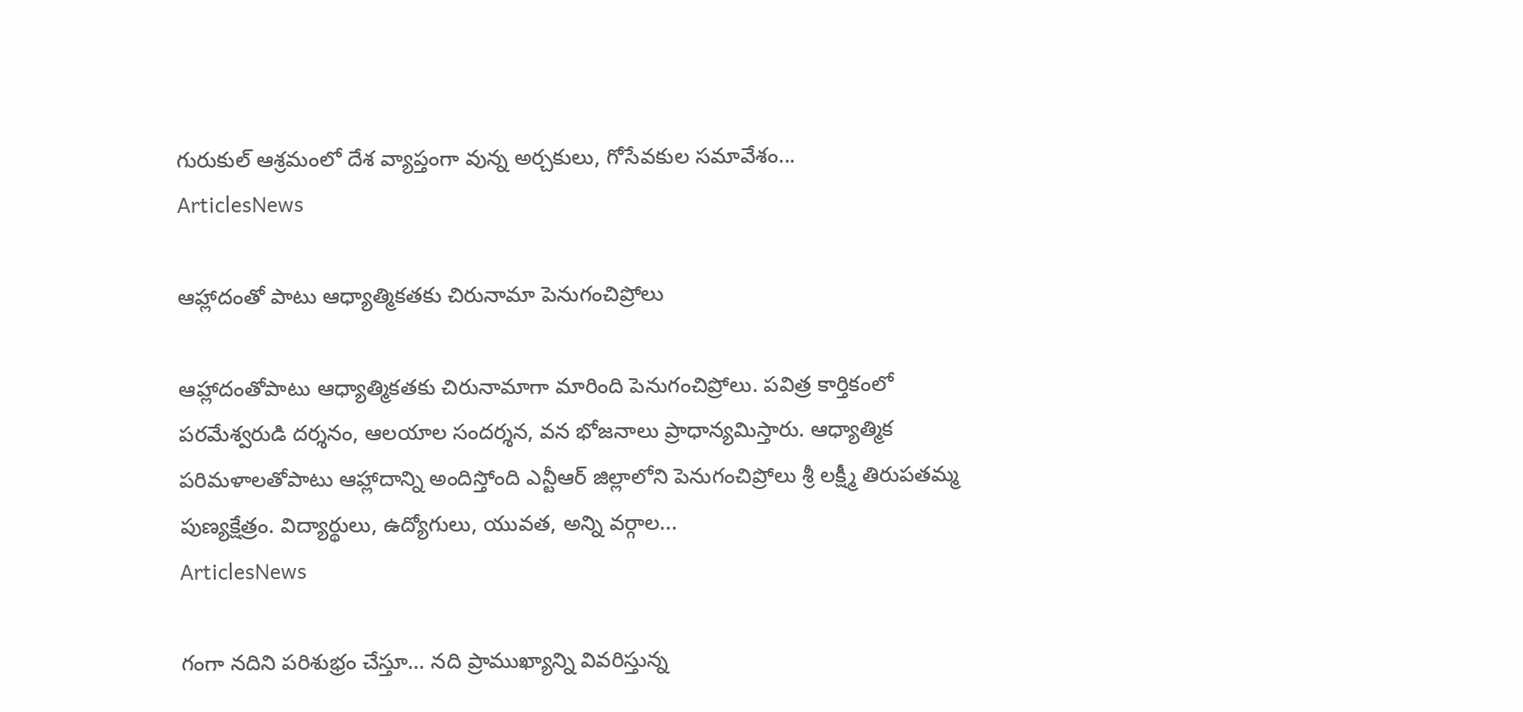గురుకుల్ ఆశ్రమంలో దేశ వ్యాప్తంగా వున్న అర్చకులు, గోసేవకుల సమావేశం...
ArticlesNews

ఆహ్లాదంతో పాటు ఆధ్యాత్మికతకు చిరునామా పెనుగంచిప్రోలు

ఆహ్లాదంతోపాటు ఆధ్యాత్మికతకు చిరునామాగా మారింది పెనుగంచిప్రోలు. పవిత్ర కార్తికంలో పరమేశ్వరుడి దర్శనం, ఆలయాల సందర్శన, వన భోజనాలు ప్రాధాన్యమిస్తారు. ఆధ్యాత్మిక పరిమళాలతోపాటు ఆహ్లాదాన్ని అందిస్తోంది ఎన్టీఆర్ జిల్లాలోని పెనుగంచిప్రోలు శ్రీ లక్ష్మీ తిరుపతమ్మ పుణ్యక్షేత్రం. విద్యార్థులు, ఉద్యోగులు, యువత, అన్ని వర్గాల...
ArticlesNews

గంగా నదిని పరిశుభ్రం చేస్తూ… నది ప్రాముఖ్యాన్ని వివరిస్తున్న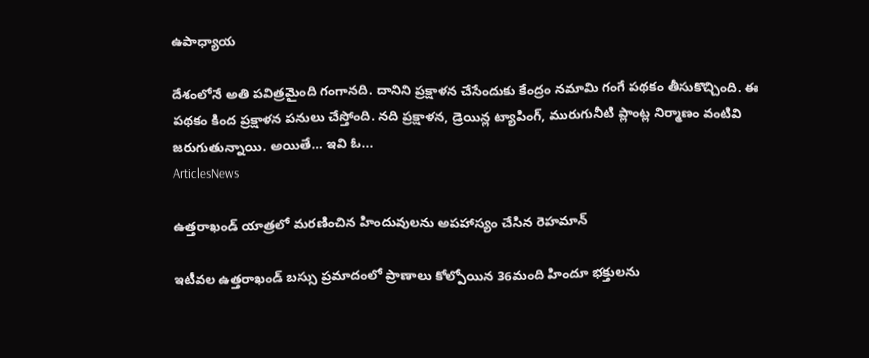ఉపాధ్యాయ

దేశంలోనే అతి పవిత్రమైంది గంగానది. దానిని ప్రక్షాళన చేసేందుకు కేంద్రం నమామి గంగే పథకం తీసుకొచ్చింది. ఈ పథకం కింద ప్రక్షాళన పనులు చేస్తోంది. నది ప్రక్షాళన, డ్రెయిన్ల ట్యాపింగ్, మురుగునీటి ప్లాంట్ల నిర్మాణం వంటివి జరుగుతున్నాయి. అయితే… ఇవి ఓ...
ArticlesNews

ఉత్తరాఖండ్ యాత్రలో మరణించిన హిందువులను అపహాస్యం చేసిన రెహమాన్

ఇటీవల ఉత్తరాఖండ్ బస్సు ప్రమాదంలో ప్రాణాలు కోల్పోయిన 36మంది హిందూ భక్తులను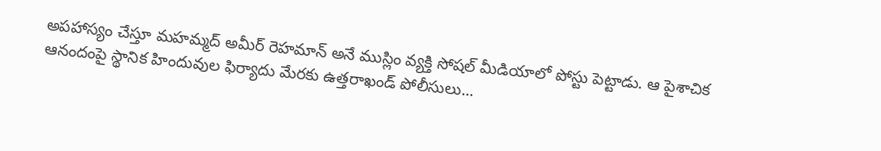అపహాస్యం చేస్తూ మహమ్మద్ అమీర్ రెహమాన్ అనే ముస్లిం వ్యక్తి సోషల్ మీడియాలో పోస్టు పెట్టాడు. ఆ పైశాచిక ఆనందంపై స్థానిక హిందువుల ఫిర్యాదు మేరకు ఉత్తరాఖండ్ పోలీసులు...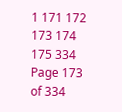1 171 172 173 174 175 334
Page 173 of 334